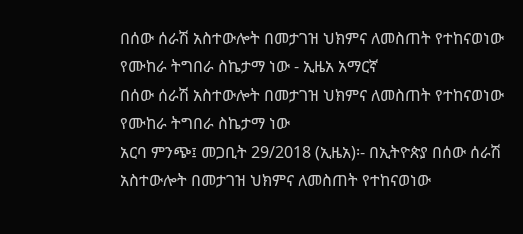በሰው ሰራሽ አስተውሎት በመታገዝ ህክምና ለመስጠት የተከናወነው የሙከራ ትግበራ ስኬታማ ነው - ኢዜአ አማርኛ
በሰው ሰራሽ አስተውሎት በመታገዝ ህክምና ለመስጠት የተከናወነው የሙከራ ትግበራ ስኬታማ ነው
አርባ ምንጭ፤ መጋቢት 29/2018 (ኢዜአ)፡- በኢትዮጵያ በሰው ሰራሽ አስተውሎት በመታገዝ ህክምና ለመስጠት የተከናወነው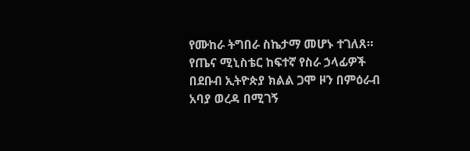የሙከራ ትግበራ ስኬታማ መሆኑ ተገለጸ።
የጤና ሚኒስቴር ከፍተኛ የስራ ኃላፊዎች በደቡብ ኢትዮጵያ ክልል ጋሞ ዞን በምዕራብ አባያ ወረዳ በሚገኝ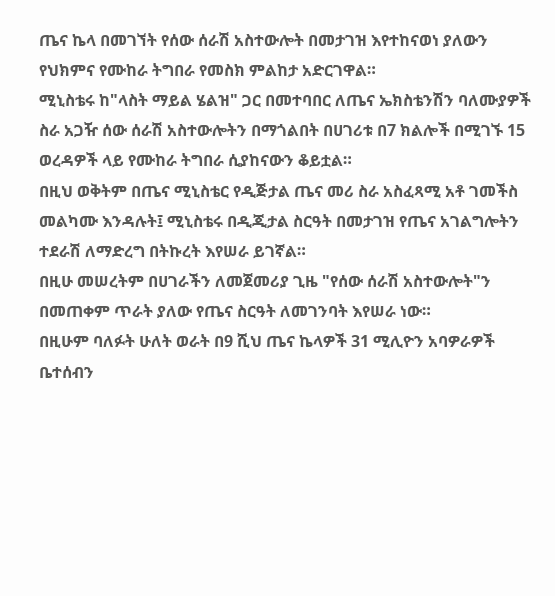ጤና ኬላ በመገኘት የሰው ሰራሽ አስተውሎት በመታገዝ እየተከናወነ ያለውን የህክምና የሙከራ ትግበራ የመስክ ምልከታ አድርገዋል።
ሚኒስቴሩ ከ"ላስት ማይል ሄልዝ" ጋር በመተባበር ለጤና ኤክስቴንሽን ባለሙያዎች ስራ አጋዥ ሰው ሰራሽ አስተውሎትን በማጎልበት በሀገሪቱ በ7 ክልሎች በሚገኙ 15 ወረዳዎች ላይ የሙከራ ትግበራ ሲያከናውን ቆይቷል።
በዚህ ወቅትም በጤና ሚኒስቴር የዲጅታል ጤና መሪ ስራ አስፈጻሚ አቶ ገመችስ መልካሙ እንዳሉት፤ ሚኒስቴሩ በዲጂታል ስርዓት በመታገዝ የጤና አገልግሎትን ተደራሽ ለማድረግ በትኩረት እየሠራ ይገኛል።
በዚሁ መሠረትም በሀገራችን ለመጀመሪያ ጊዜ "የሰው ሰራሽ አስተውሎት"ን በመጠቀም ጥራት ያለው የጤና ስርዓት ለመገንባት እየሠራ ነው።
በዚሁም ባለፉት ሁለት ወራት በ9 ሺህ ጤና ኬላዎች 31 ሚሊዮን አባዎራዎች ቤተሰብን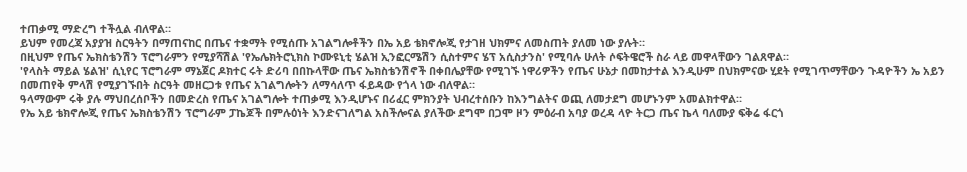ተጠቃሚ ማድረግ ተችሏል ብለዋል።
ይህም የመረጃ አያያዝ ስርዓትን በማጠናከር በጤና ተቋማት የሚሰጡ አገልግሎቶችን በኤ አይ ቴክኖሎጂ የታገዘ ህክምና ለመስጠት ያለመ ነው ያሉት።
በዚህም የጤና ኤክስቴንሽን ፕሮግራምን የሚያሻሽል 'የኤሌክትሮኒክስ ኮሙዩኒቲ ሄልዝ ኢንፎርሜሽን ሲስተምና ሄፕ አሲስታንስ' የሚባሉ ሁለት ሶፍትዌሮች ስራ ላይ መዋላቸውን ገልጸዋል።
'የላስት ማይል ሄልዝ' ሲኒየር ፕሮግራም ማኔጀር ዶክተር ሩት ድሪባ በበኩላቸው ጤና ኤክስቴንሽኖች በቀበሌያቸው የሚገኙ ነዋሪዎችን የጤና ሁኔታ በመከታተል እንዲሁም በህክምናው ሂደት የሚገጥማቸውን ጉዳዮችን ኤ አይን በመጠየቅ ምላሽ የሚያገኙበት ስርዓት መዘርጋቱ የጤና አገልግሎትን ለማሳለጥ ፋይዳው የጎላ ነው ብለዋል።
ዓላማውም ሩቅ ያሉ ማህበረሰቦችን በመድረስ የጤና አገልግሎት ተጠቃሚ እንዲሆኑና በሪፈር ምክንያት ህብረተሰቡን ከእንግልትና ወጪ ለመታደግ መሆኑንም አመልክተዋል።
የኤ አይ ቴክኖሎጂ የጤና ኤክስቴንሽን ፕሮግራም ፓኬጆች በምሉዕነት እንድናገለግል አስችሎናል ያለችው ደግሞ በጋሞ ዞን ምዕራብ አባያ ወረዳ ላዮ ትርጋ ጤና ኬላ ባለሙያ ፍቅሬ ፋርጎ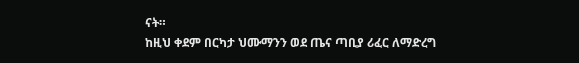ናት።
ከዚህ ቀደም በርካታ ህሙማንን ወደ ጤና ጣቢያ ሪፈር ለማድረግ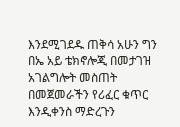እንደሚገደዱ ጠቅሳ አሁን ግን በኤ አይ ቴክኖሎጂ በመታገዝ አገልግሎት መስጠት በመጀመራችን የሪፈር ቁጥር እንዲቀንስ ማድረጉን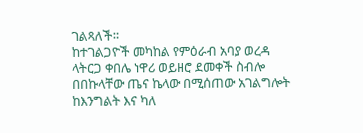ገልጻለች።
ከተገልጋዮች መካከል የምዕራብ አባያ ወረዳ ላትርጋ ቀበሌ ነዋሪ ወይዘሮ ደመቀች ስብሎ በበኩላቸው ጤና ኬላው በሚሰጠው አገልግሎት ከእንግልት እና ካለ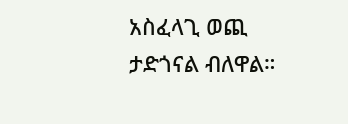አስፈላጊ ወጪ ታድጎናል ብለዋል።